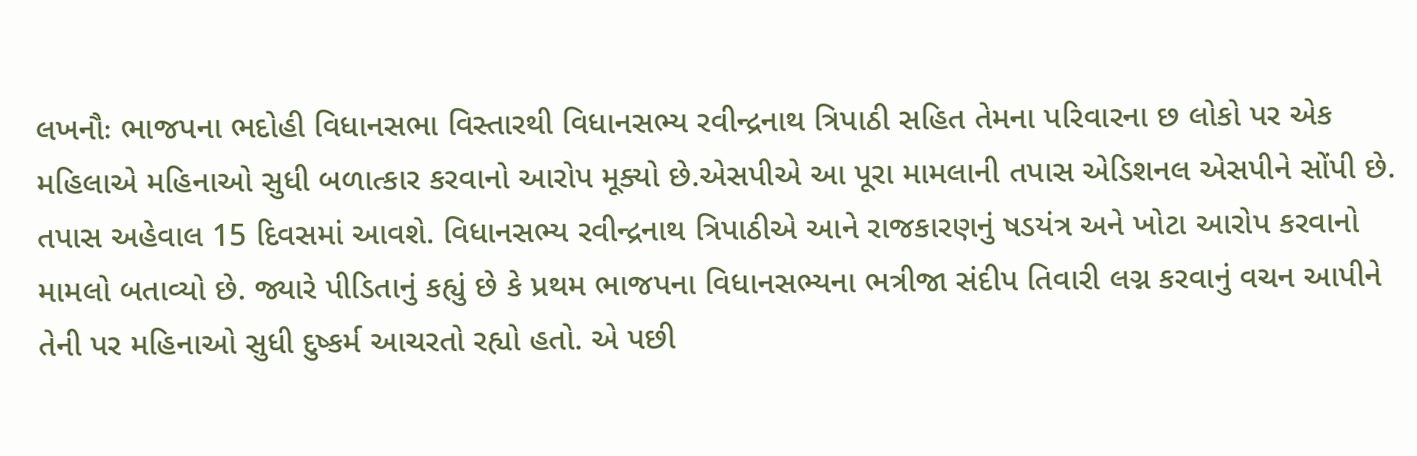લખનૌઃ ભાજપના ભદોહી વિધાનસભા વિસ્તારથી વિધાનસભ્ય રવીન્દ્રનાથ ત્રિપાઠી સહિત તેમના પરિવારના છ લોકો પર એક મહિલાએ મહિનાઓ સુધી બળાત્કાર કરવાનો આરોપ મૂક્યો છે.એસપીએ આ પૂરા મામલાની તપાસ એડિશનલ એસપીને સોંપી છે. તપાસ અહેવાલ 15 દિવસમાં આવશે. વિધાનસભ્ય રવીન્દ્રનાથ ત્રિપાઠીએ આને રાજકારણનું ષડયંત્ર અને ખોટા આરોપ કરવાનો મામલો બતાવ્યો છે. જ્યારે પીડિતાનું કહ્યું છે કે પ્રથમ ભાજપના વિધાનસભ્યના ભત્રીજા સંદીપ તિવારી લગ્ન કરવાનું વચન આપીને તેની પર મહિનાઓ સુધી દુષ્કર્મ આચરતો રહ્યો હતો. એ પછી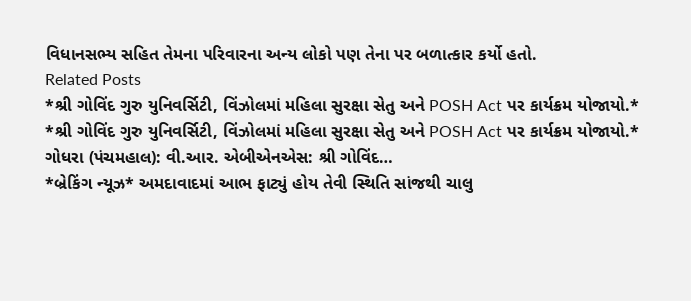વિધાનસભ્ય સહિત તેમના પરિવારના અન્ય લોકો પણ તેના પર બળાત્કાર કર્યો હતો.
Related Posts
*શ્રી ગોવિંદ ગુરુ યુનિવર્સિટી, વિંઝોલમાં મહિલા સુરક્ષા સેતુ અને POSH Act પર કાર્યક્રમ યોજાયો.*
*શ્રી ગોવિંદ ગુરુ યુનિવર્સિટી, વિંઝોલમાં મહિલા સુરક્ષા સેતુ અને POSH Act પર કાર્યક્રમ યોજાયો.* ગોધરા (પંચમહાલ): વી.આર. એબીએનએસ: શ્રી ગોવિંદ…
*બ્રેકિંગ ન્યૂઝ* અમદાવાદમાં આભ ફાટ્યું હોય તેવી સ્થિતિ સાંજથી ચાલુ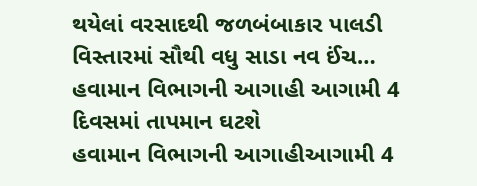થયેલાં વરસાદથી જળબંબાકાર પાલડી વિસ્તારમાં સૌથી વધુ સાડા નવ ઈંચ…
હવામાન વિભાગની આગાહી આગામી 4 દિવસમાં તાપમાન ઘટશે
હવામાન વિભાગની આગાહીઆગામી 4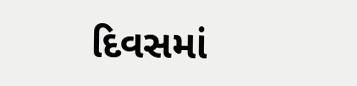દિવસમાં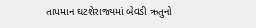તાપમાન ઘટશેરાજ્યમાં બેવડી ઋતુનો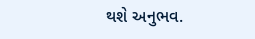થશે અનુભવ.